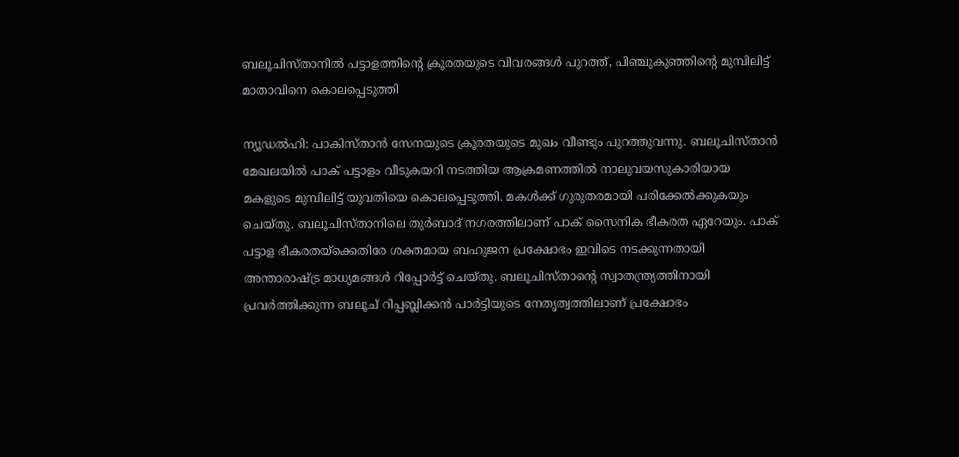ബലൂചിസ്താനില്‍ പട്ടാളത്തിന്റെ ക്രൂരതയുടെ വിവരങ്ങള്‍ പുറത്ത്, പിഞ്ചുകുഞ്ഞിന്റെ മുമ്പിലിട്ട് മാതാവിനെ കൊലപ്പെടുത്തി

ന്യൂഡല്‍ഹി: പാകിസ്താന്‍ സേനയുടെ ക്രൂരതയുടെ മുഖം വീണ്ടും പുറത്തുവന്നു. ബലൂചിസ്താന്‍ മേഖലയില്‍ പാക് പട്ടാളം വീടുകയറി നടത്തിയ ആക്രമണത്തില്‍ നാലുവയസുകാരിയായ മകളുടെ മുമ്പിലിട്ട് യുവതിയെ കൊലപ്പെടുത്തി. മകള്‍ക്ക് ഗുരുതരമായി പരിക്കേല്‍ക്കുകയും ചെയ്തു. ബലൂചിസ്താനിലെ തുര്‍ബാദ് നഗരത്തിലാണ് പാക് സൈനിക ഭീകരത ഏറേയും. പാക് പട്ടാള ഭീകരതയ്‌ക്കെതിരേ ശക്തമായ ബഹുജന പ്രക്ഷോഭം ഇവിടെ നടക്കുന്നതായി അന്താരാഷ്ട്ര മാധ്യമങ്ങള്‍ റിപ്പോര്‍ട്ട് ചെയ്തു. ബലൂചിസ്താന്റെ സ്വാതന്ത്ര്യത്തിനായി പ്രവര്‍ത്തിക്കുന്ന ബലൂച് റിപ്പബ്ലിക്കന്‍ പാര്‍ട്ടിയുടെ നേതൃത്വത്തിലാണ് പ്രക്ഷോഭം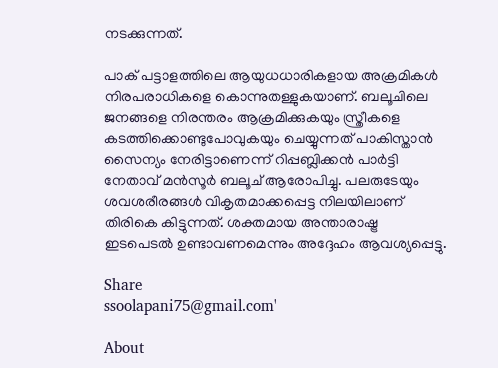നടക്കുന്നത്.

പാക് പട്ടാളത്തിലെ ആയുധധാരികളായ അക്രമികള്‍ നിരപരാധികളെ കൊന്നുതള്ളുകയാണ്. ബലൂചിലെ ജനങ്ങളെ നിരന്തരം ആക്രമിക്കുകയും സ്ത്രീകളെ കടത്തിക്കൊണ്ടുപോവുകയും ചെയ്യുന്നത് പാകിസ്താന്‍ സൈന്യം നേരിട്ടാണെന്ന് റിപ്പബ്ലിക്കന്‍ പാര്‍ട്ടി നേതാവ് മന്‍സൂര്‍ ബലൂച് ആരോപിച്ചു. പലരുടേയും ശവശരീരങ്ങള്‍ വികൃതമാക്കപ്പെട്ട നിലയിലാണ് തിരികെ കിട്ടുന്നത്. ശക്തമായ അന്താരാഷ്ട്ര ഇടപെടല്‍ ഉണ്ടാവണമെന്നും അദ്ദേഹം ആവശ്യപ്പെട്ടു.

Share
ssoolapani75@gmail.com'

About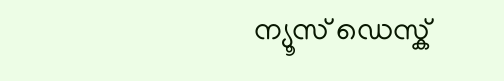ന്യൂസ് ഡെസ്ക്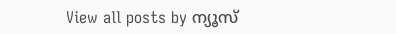View all posts by ന്യൂസ്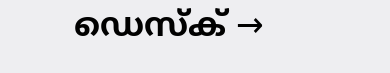ഡെസ്ക് →